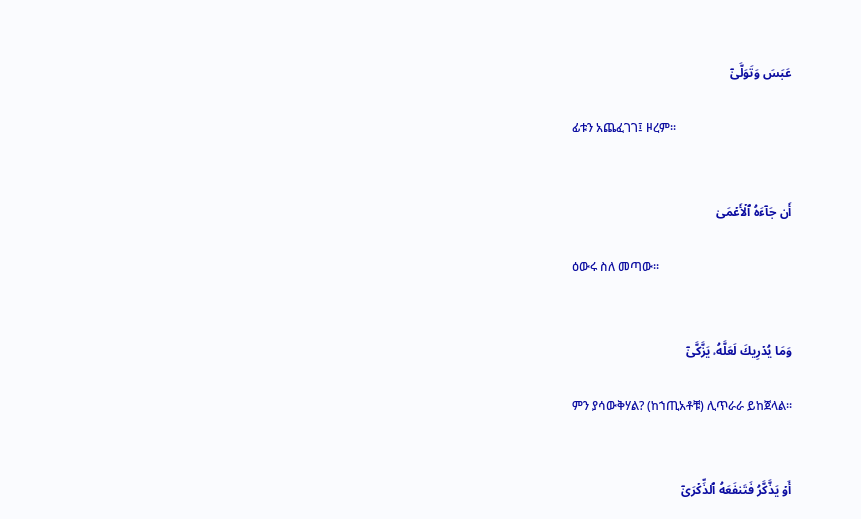عَبَسَ وَتَوَلَّىٰٓ

ፊቱን አጨፈገገ፤ ዞረም፡፡


أَن جَآءَهُ ٱلۡأَعۡمَىٰ

ዕውሩ ስለ መጣው፡፡


وَمَا يُدۡرِيكَ لَعَلَّهُۥ يَزَّكَّىٰٓ

ምን ያሳውቅሃል? (ከኀጢአቶቹ) ሊጥራራ ይከጀላል፡፡


أَوۡ يَذَّكَّرُ فَتَنفَعَهُ ٱلذِّكۡرَىٰٓ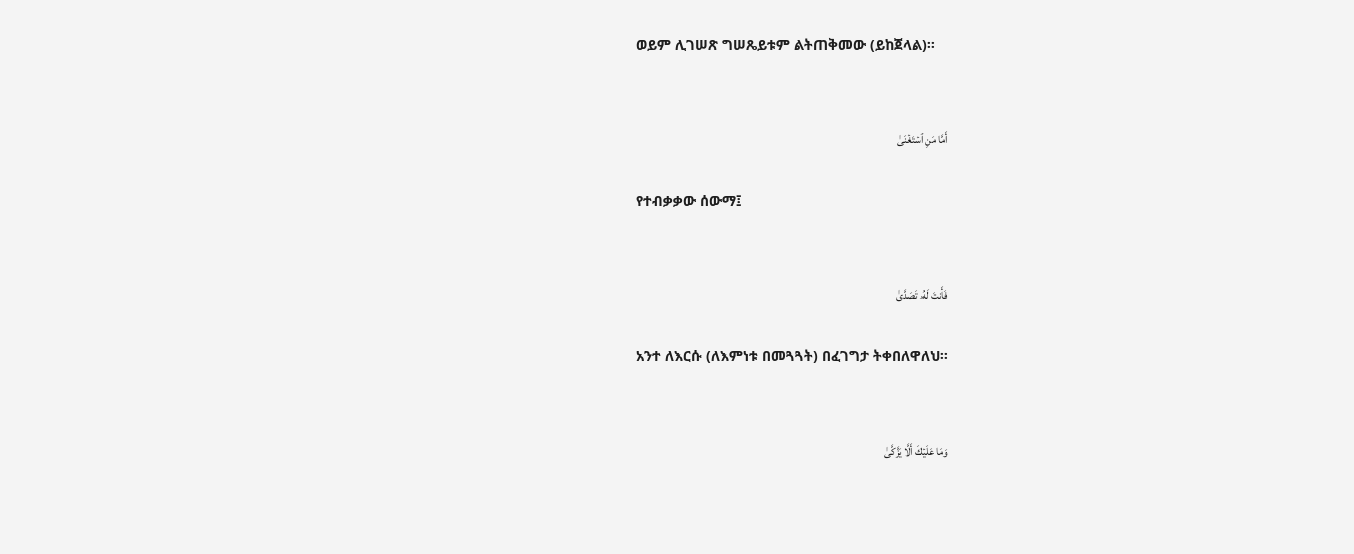ወይም ሊገሠጽ ግሠጼይቱም ልትጠቅመው (ይከጀላል)፡፡


أَمَّا مَنِ ٱسۡتَغۡنَىٰ

የተብቃቃው ሰውማ፤


فَأَنتَ لَهُۥ تَصَدَّىٰ

አንተ ለእርሱ (ለእምነቱ በመጓጓት) በፈገግታ ትቀበለዋለህ፡፡


وَمَا عَلَيۡكَ أَلَّا يَزَّكَّىٰ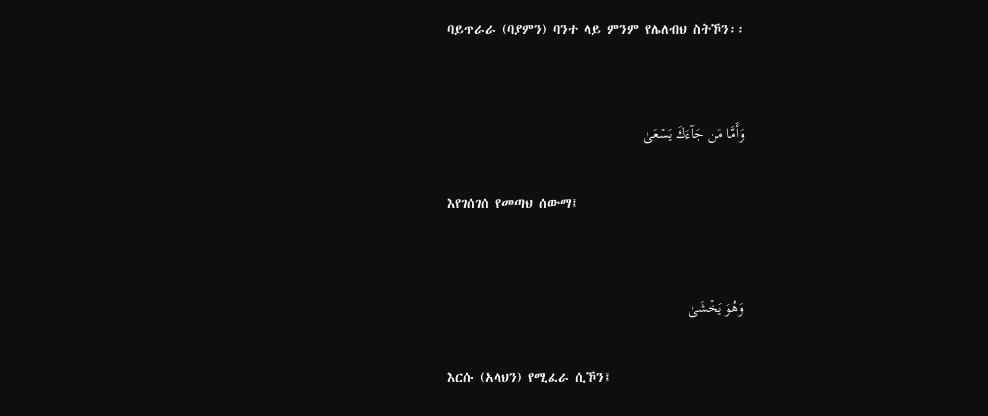ባይጥራራ (ባያምን) ባንተ ላይ ምንም የሌለብህ ስትኾን፡፡


وَأَمَّا مَن جَآءَكَ يَسۡعَىٰ

እየገሰገሰ የመጣህ ሰውማ፤


وَهُوَ يَخۡشَىٰ

እርሱ (አላህን) የሚፈራ ሲኾን፤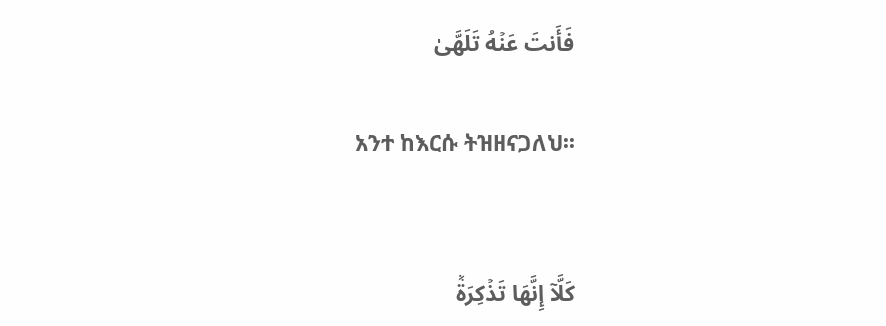فَأَنتَ عَنۡهُ تَلَهَّىٰ

አንተ ከእርሱ ትዝዘናጋለህ፡፡


كَلَّآ إِنَّهَا تَذۡكِرَةٞ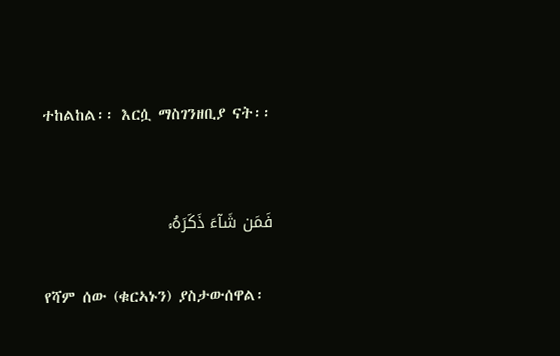ተከልከል፡፡ እርሷ ማስገንዘቢያ ናት፡፡


فَمَن شَآءَ ذَكَرَهُۥ

የሻም ሰው (ቁርኣኑን) ያስታውሰዋል፡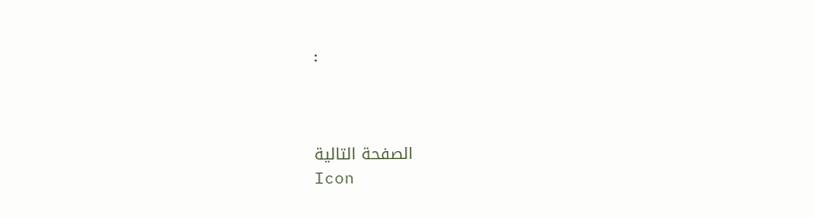፡



الصفحة التالية
Icon